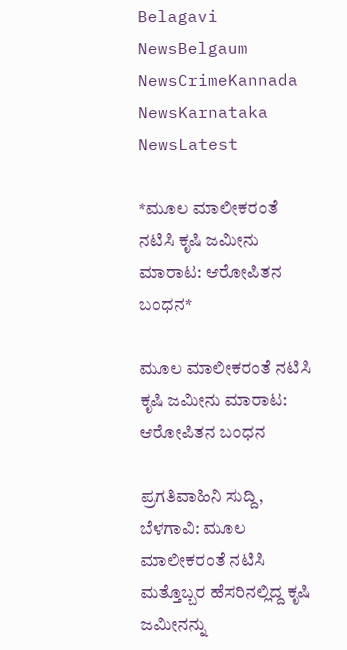Belagavi NewsBelgaum NewsCrimeKannada NewsKarnataka NewsLatest

*ಮೂಲ ಮಾಲೀಕರಂತೆ ನಟಿಸಿ ಕೃಷಿ ಜಮೀನು ಮಾರಾಟ: ಆರೋಪಿತನ ಬಂಧನ*

ಮೂಲ ಮಾಲೀಕರಂತೆ ನಟಿಸಿ ಕೃಷಿ ಜಮೀನು ಮಾರಾಟ: ಆರೋಪಿತನ ಬಂಧನ

ಪ್ರಗತಿವಾಹಿನಿ ಸುದ್ದಿ, ಬೆಳಗಾವಿ: ಮೂಲ ಮಾಲೀಕರಂತೆ ನಟಿಸಿ ಮತ್ತೊಬ್ಬರ ಹೆಸರಿನಲ್ಲಿದ್ದ ಕೃಷಿ ಜಮೀನನ್ನು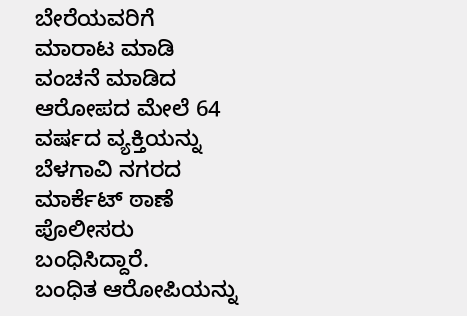ಬೇರೆಯವರಿಗೆ ಮಾರಾಟ ಮಾಡಿ ವಂಚನೆ ಮಾಡಿದ ಆರೋಪದ ಮೇಲೆ 64 ವರ್ಷದ ವ್ಯಕ್ತಿಯನ್ನು ಬೆಳಗಾವಿ ನಗರದ ಮಾರ್ಕೆಟ್ ಠಾಣೆ ಪೊಲೀಸರು ಬಂಧಿಸಿದ್ದಾರೆ.
ಬಂಧಿತ ಆರೋಪಿಯನ್ನು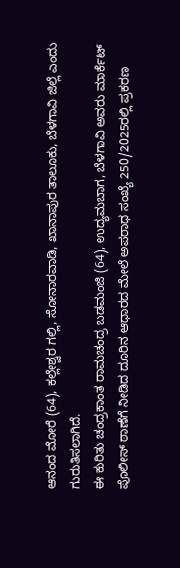ಆನಂದ ಮೋರೆ (64), ಕಲ್ಲೇಶ್ವರ ಗಲ್ಲಿ, ಸೋನಾರವಾಡಿ, ಖಾನಾಪುರ ತಾಲೂಕು, ಬೆಳಗಾವಿ ಜಿಲ್ಲೆ ಎಂದು ಗುರುತಿಸಲಾಗಿದೆ.
ಈ ಕುರಿತು ಚಂದ್ರಕಾಂತ ರಾಮಚಂದ್ರ ಬಡಮಂಜಿ (64), ಉದ್ಯಮಬಾಗ, ಬೆಳಗಾವಿ ಅವರು ಮಾರ್ಕೆಟ್ ಪೊಲೀಸ್ ಠಾಣೆಗೆ ನೀಡಿದ ದೂರಿನ ಆಧಾರದ ಮೇಲೆ ಅಪರಾಧ ಸಂಖ್ಯೆ 250/2025ರಲ್ಲಿ ಪ್ರಕರಣ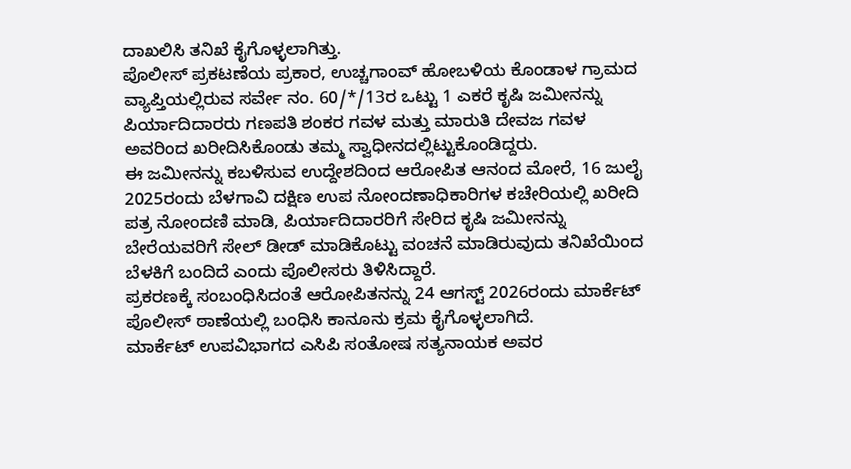ದಾಖಲಿಸಿ ತನಿಖೆ ಕೈಗೊಳ್ಳಲಾಗಿತ್ತು.
ಪೊಲೀಸ್ ಪ್ರಕಟಣೆಯ ಪ್ರಕಾರ, ಉಚ್ಚಗಾಂವ್ ಹೋಬಳಿಯ ಕೊಂಡಾಳ ಗ್ರಾಮದ ವ್ಯಾಪ್ತಿಯಲ್ಲಿರುವ ಸರ್ವೇ ನಂ. 60/*/13ರ ಒಟ್ಟು 1 ಎಕರೆ ಕೃಷಿ ಜಮೀನನ್ನು ಪಿರ್ಯಾದಿದಾರರು ಗಣಪತಿ ಶಂಕರ ಗವಳ ಮತ್ತು ಮಾರುತಿ ದೇವಜ ಗವಳ ಅವರಿಂದ ಖರೀದಿಸಿಕೊಂಡು ತಮ್ಮ ಸ್ವಾಧೀನದಲ್ಲಿಟ್ಟುಕೊಂಡಿದ್ದರು.
ಈ ಜಮೀನನ್ನು ಕಬಳಿಸುವ ಉದ್ದೇಶದಿಂದ ಆರೋಪಿತ ಆನಂದ ಮೋರೆ, 16 ಜುಲೈ 2025ರಂದು ಬೆಳಗಾವಿ ದಕ್ಷಿಣ ಉಪ ನೋಂದಣಾಧಿಕಾರಿಗಳ ಕಚೇರಿಯಲ್ಲಿ ಖರೀದಿ ಪತ್ರ ನೋಂದಣಿ ಮಾಡಿ, ಪಿರ್ಯಾದಿದಾರರಿಗೆ ಸೇರಿದ ಕೃಷಿ ಜಮೀನನ್ನು ಬೇರೆಯವರಿಗೆ ಸೇಲ್ ಡೀಡ್ ಮಾಡಿಕೊಟ್ಟು ವಂಚನೆ ಮಾಡಿರುವುದು ತನಿಖೆಯಿಂದ ಬೆಳಕಿಗೆ ಬಂದಿದೆ ಎಂದು ಪೊಲೀಸರು ತಿಳಿಸಿದ್ದಾರೆ.
ಪ್ರಕರಣಕ್ಕೆ ಸಂಬಂಧಿಸಿದಂತೆ ಆರೋಪಿತನನ್ನು 24 ಆಗಸ್ಟ್ 2026ರಂದು ಮಾರ್ಕೆಟ್ ಪೊಲೀಸ್ ಠಾಣೆಯಲ್ಲಿ ಬಂಧಿಸಿ ಕಾನೂನು ಕ್ರಮ ಕೈಗೊಳ್ಳಲಾಗಿದೆ.
ಮಾರ್ಕೆಟ್ ಉಪವಿಭಾಗದ ಎಸಿಪಿ ಸಂತೋಷ ಸತ್ಯನಾಯಕ ಅವರ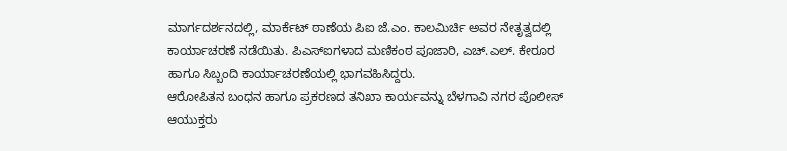ಮಾರ್ಗದರ್ಶನದಲ್ಲಿ, ಮಾರ್ಕೆಟ್ ಠಾಣೆಯ ಪಿಐ ಜೆ.ಎಂ. ಕಾಲಮಿರ್ಚಿ ಅವರ ನೇತೃತ್ವದಲ್ಲಿ ಕಾರ್ಯಾಚರಣೆ ನಡೆಯಿತು. ಪಿಎಸ್‌ಐಗಳಾದ ಮಣಿಕಂಠ ಪೂಜಾರಿ, ಎಚ್.ಎಲ್. ಕೇರೂರ ಹಾಗೂ ಸಿಬ್ಬಂದಿ ಕಾರ್ಯಾಚರಣೆಯಲ್ಲಿ ಭಾಗವಹಿಸಿದ್ದರು.
ಆರೋಪಿತನ ಬಂಧನ ಹಾಗೂ ಪ್ರಕರಣದ ತನಿಖಾ ಕಾರ್ಯವನ್ನು ಬೆಳಗಾವಿ ನಗರ ಪೊಲೀಸ್ ಆಯುಕ್ತರು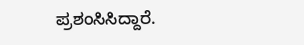ಪ್ರಶಂಸಿಸಿದ್ದಾರೆ.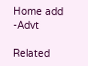Home add -Advt

Related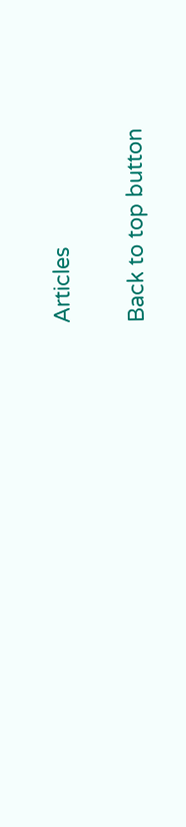Articles

Back to top button